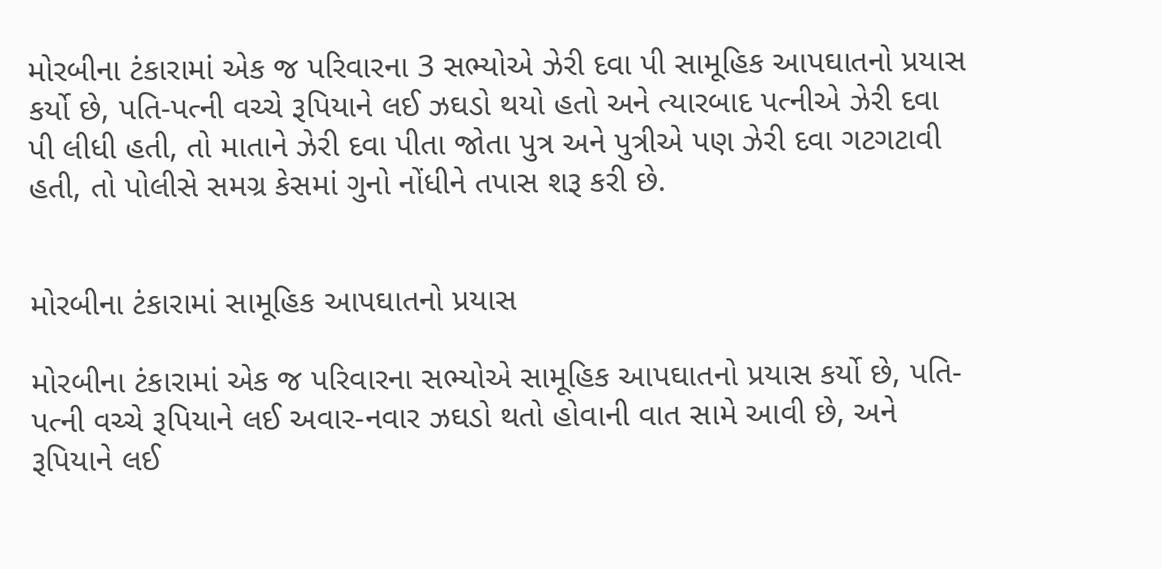મોરબીના ટંકારામાં એક જ પરિવારના 3 સભ્યોએ ઝેરી દવા પી સામૂહિક આપઘાતનો પ્રયાસ કર્યો છે, પતિ-પત્ની વચ્ચે રૂપિયાને લઈ ઝઘડો થયો હતો અને ત્યારબાદ પત્નીએ ઝેરી દવા પી લીધી હતી, તો માતાને ઝેરી દવા પીતા જોતા પુત્ર અને પુત્રીએ પણ ઝેરી દવા ગટગટાવી હતી, તો પોલીસે સમગ્ર કેસમાં ગુનો નોંધીને તપાસ શરૂ કરી છે.


મોરબીના ટંકારામાં સામૂહિક આપઘાતનો પ્રયાસ

મોરબીના ટંકારામાં એક જ પરિવારના સભ્યોએ સામૂહિક આપઘાતનો પ્રયાસ કર્યો છે, પતિ-પત્ની વચ્ચે રૂપિયાને લઈ અવાર-નવાર ઝઘડો થતો હોવાની વાત સામે આવી છે, અને રૂપિયાને લઈ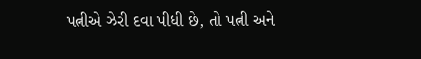પત્નીએ ઝેરી દવા પીધી છે, તો પત્ની અને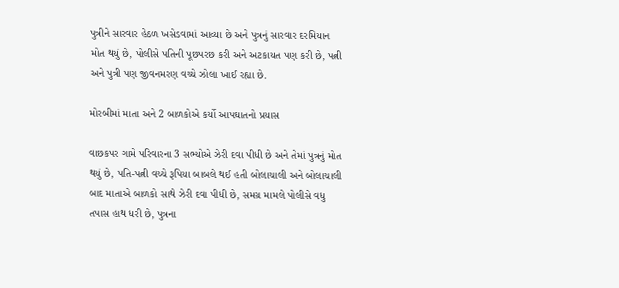પુત્રીને સારવાર હેઠળ ખસેડવામાં આવ્યા છે અને પુત્રનું સારવાર દરમિયાન મોત થયું છે, પોલીસે પતિની પૂછપરછ કરી અને અટકાયત પણ કરી છે, પત્ની અને પુત્રી પણ જીવનમરણ વચ્ચે ઝોલા ખાઈ રહ્યા છે.

મોરબીમાં માતા અને 2 બાળકોએ કર્યો આપઘાતનો પ્રયાસ

વાછકપર ગામે પરિવારના 3 સભ્યોએ ઝેરી દવા પીધી છે અને તેમાં પુત્રનું મોત થયું છે, પતિ-પત્ની વચ્ચે રૂપિયા બાબલે થઈ હતી બોલાચાલી અને બોલાચાલી બાદ માતાએ બાળકો સાથે ઝેરી દવા પીધી છે, સમગ્ર મામલે પોલીસે વધુ તપાસ હાથ ધરી છે, પુત્રના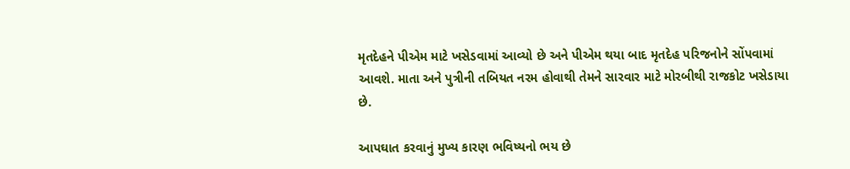મૃતદેહને પીએમ માટે ખસેડવામાં આવ્યો છે અને પીએમ થયા બાદ મૃતદેહ પરિજનોને સોંપવામાં આવશે. માતા અને પુત્રીની તબિયત નરમ હોવાથી તેમને સારવાર માટે મોરબીથી રાજકોટ ખસેડાયા છે.

આપઘાત કરવાનું મુખ્ય કારણ ભવિષ્યનો ભય છે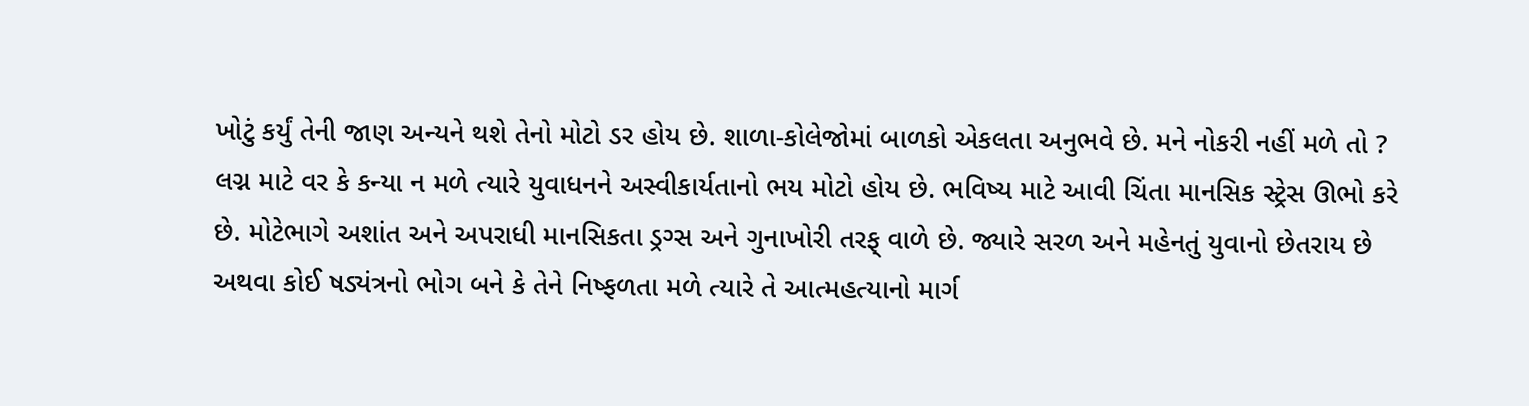ખોટું કર્યું તેની જાણ અન્યને થશે તેનો મોટો ડર હોય છે. શાળા-કોલેજોમાં બાળકો એકલતા અનુભવે છે. મને નોકરી નહીં મળે તો ? લગ્ન માટે વર કે કન્યા ન મળે ત્યારે યુવાધનને અસ્વીકાર્યતાનો ભય મોટો હોય છે. ભવિષ્ય માટે આવી ચિંતા માનસિક સ્ટ્રેસ ઊભો કરે છે. મોટેભાગે અશાંત અને અપરાધી માનસિકતા ડ્રગ્સ અને ગુનાખોરી તરફ્ વાળે છે. જ્યારે સરળ અને મહેનતું યુવાનો છેતરાય છે અથવા કોઈ ષડ્યંત્રનો ભોગ બને કે તેને નિષ્ફળતા મળે ત્યારે તે આત્મહત્યાનો માર્ગ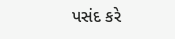પસંદ કરે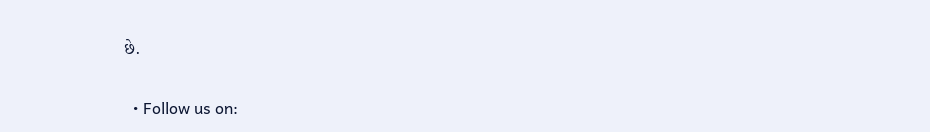છે.

  • Follow us on: